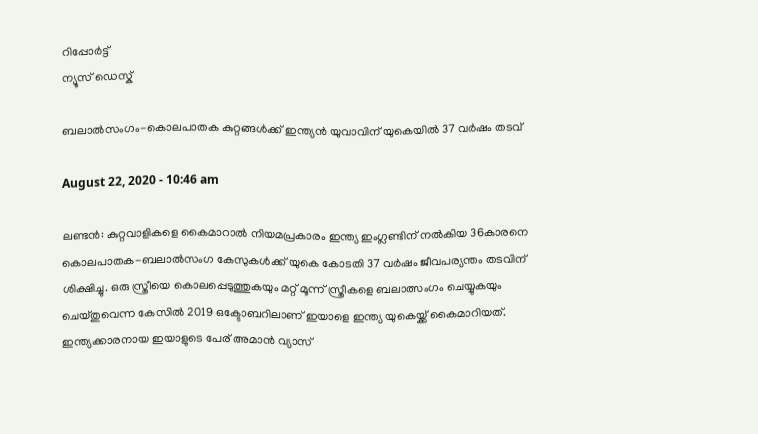റിപ്പോര്‍ട്ട്
ന്യൂസ് ഡെസ്ക്

ബലാല്‍സംഗം-കൊലപാതക കുറ്റങ്ങള്‍ക്ക് ഇന്ത്യന്‍ യുവാവിന് യുകെയില്‍ 37 വര്‍ഷം തടവ്

August 22, 2020 - 10:46 am

ലണ്ടന്‍: കുറ്റവാളികളെ കൈമാറാല്‍ നിയമപ്രകാരം ഇന്ത്യ ഇംഗ്ലണ്ടിന് നല്‍കിയ 36കാരനെ കൊലപാതക-ബലാല്‍സംഗ കേസുകള്‍ക്ക് യുകെ കോടതി 37 വര്‍ഷം ജീവപര്യന്തം തടവിന് ശിക്ഷിച്ചു. ഒരു സ്ത്രീയെ കൊലപ്പെടുത്തുകയും മറ്റ് മൂന്ന് സ്ത്രീകളെ ബലാത്സംഗം ചെയ്യുകയും ചെയ്തുവെന്ന കേസില്‍ 2019 ഒക്ടോബറിലാണ് ഇയാളെ ഇന്ത്യ യുകെയ്ക്ക് കൈമാറിയത്. ഇന്ത്യക്കാരനായ ഇയാളുടെ പേര് അമാന്‍ വ്യാസ്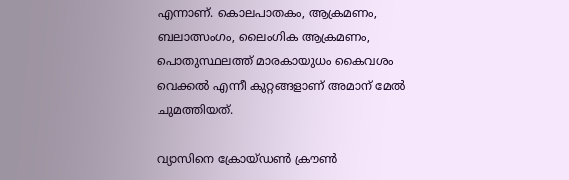എന്നാണ്. കൊലപാതകം, ആക്രമണം, ബലാത്സംഗം, ലൈംഗിക ആക്രമണം, പൊതുസ്ഥലത്ത് മാരകായുധം കൈവശം വെക്കല്‍ എന്നീ കുറ്റങ്ങളാണ് അമാന് മേല്‍ ചുമത്തിയത്.

വ്യാസിനെ ക്രോയ്ഡണ്‍ ക്രൗണ്‍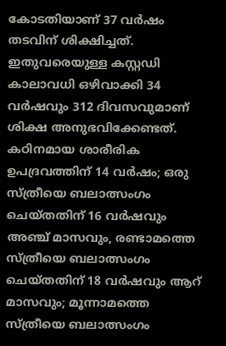കോടതിയാണ് 37 വര്‍ഷം തടവിന് ശിക്ഷിച്ചത്. ഇതുവരെയുള്ള കസ്റ്റഡി കാലാവധി ഒഴിവാക്കി 34 വര്‍ഷവും 312 ദിവസവുമാണ് ശിക്ഷ അനുഭവിക്കേണ്ടത്. കഠിനമായ ശാരീരിക ഉപദ്രവത്തിന് 14 വര്‍ഷം; ഒരു സ്ത്രീയെ ബലാത്സംഗം ചെയ്തതിന് 16 വര്‍ഷവും അഞ്ച് മാസവും, രണ്ടാമത്തെ സ്ത്രീയെ ബലാത്സംഗം ചെയ്തതിന് 18 വര്‍ഷവും ആറ് മാസവും; മൂന്നാമത്തെ സ്ത്രീയെ ബലാത്സംഗം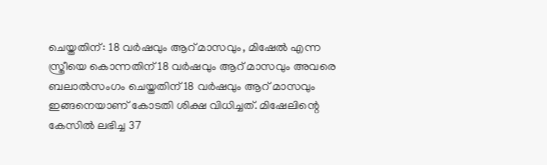ചെയ്തതിന്: 18 വര്‍ഷവും ആറ് മാസവും, മിഷേല്‍ എന്ന സ്ത്രീയെ കൊന്നതിന് 18 വര്‍ഷവും ആറ് മാസവും അവരെ ബലാല്‍സംഗം ചെയ്തതിന് 18 വര്‍ഷവും ആറ് മാസവും ഇങ്ങനെയാണ് കോടതി ശിക്ഷ വിധിച്ചത്. മിഷേലിന്റെ കേസില്‍ ലഭിച്ച 37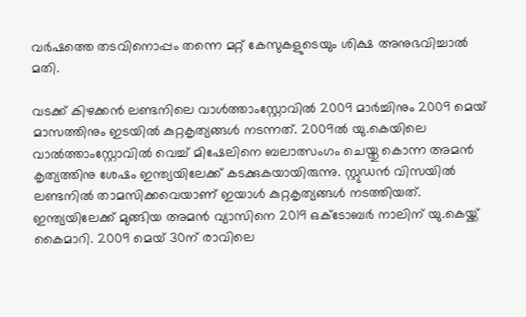വര്‍ഷത്തെ തടവിനൊപ്പം തന്നെ മറ്റ് കേസുകളുടെയും ശിക്ഷ അനുഭവിച്ചാല്‍ മതി.

വടക്ക് കിഴക്കന്‍ ലണ്ടനിലെ വാള്‍ത്താംസ്റ്റോവില്‍ 2009 മാര്‍ച്ചിനും 2009 മെയ് മാസത്തിനും ഇടയില്‍ കുറ്റകൃത്യങ്ങള്‍ നടന്നത്. 2009ല്‍ യു.കെയിലെ വാല്‍ത്താംസ്റ്റോവില്‍ വെച്ച് മിഷേലിനെ ബലാത്സംഗം ചെയ്തു കൊന്ന അമന്‍ കൃത്യത്തിനു ശേഷം ഇന്ത്യയിലേക്ക് കടക്കുകയായിരുന്നു. സ്റ്റുഡന്‍ വിസയില്‍ ലണ്ടനില്‍ താമസിക്കവെയാണ് ഇയാള്‍ കുറ്റകൃത്യങ്ങള്‍ നടത്തിയത്. ഇന്ത്യയിലേക്ക് മുങ്ങിയ അമന്‍ വ്യാസിനെ 2019 ഒക്ടോബര്‍ നാലിന് യു.കെയ്ക്ക് കൈമാറി. 2009 മെയ് 30ന് രാവിലെ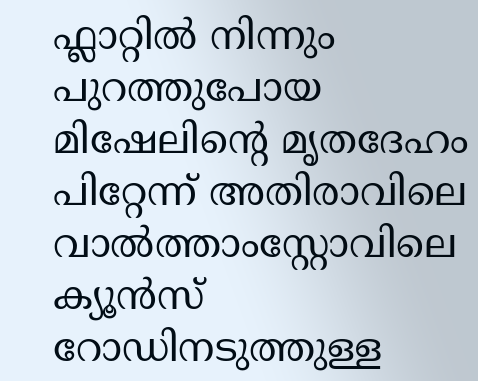ഫ്ലാറ്റില്‍ നിന്നും പുറത്തുപോയ മിഷേലിന്റെ മൃതദേഹം പിറ്റേന്ന് അതിരാവിലെ വാല്‍ത്താംസ്റ്റോവിലെ ക്യൂന്‍സ് റോഡിനടുത്തുള്ള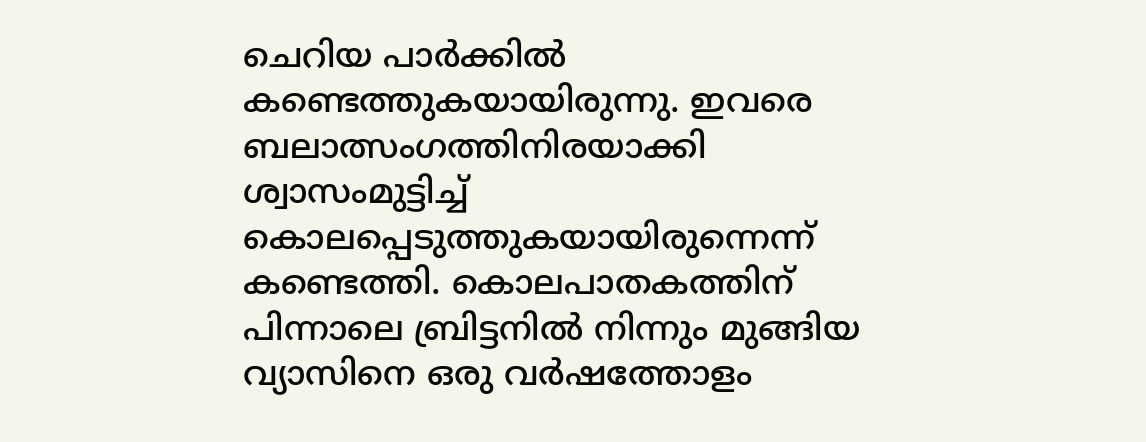ചെറിയ പാര്‍ക്കില്‍ കണ്ടെത്തുകയായിരുന്നു. ഇവരെ ബലാത്സംഗത്തിനിരയാക്കി ശ്വാസംമുട്ടിച്ച് കൊലപ്പെടുത്തുകയായിരുന്നെന്ന് കണ്ടെത്തി. കൊലപാതകത്തിന് പിന്നാലെ ബ്രിട്ടനില്‍ നിന്നും മുങ്ങിയ വ്യാസിനെ ഒരു വര്‍ഷത്തോളം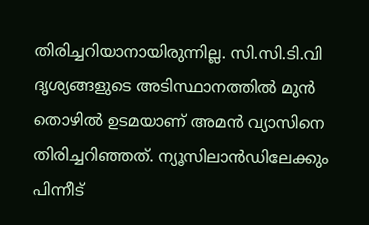തിരിച്ചറിയാനായിരുന്നില്ല. സി.സി.ടി.വി ദൃശ്യങ്ങളുടെ അടിസ്ഥാനത്തില്‍ മുന്‍ തൊഴില്‍ ഉടമയാണ് അമന്‍ വ്യാസിനെ തിരിച്ചറിഞ്ഞത്. ന്യൂസിലാന്‍ഡിലേക്കും പിന്നീട്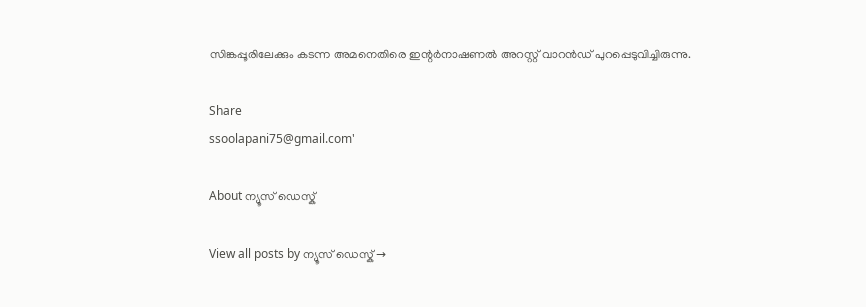സിങ്കപ്പൂരിലേക്കും കടന്ന അമനെതിരെ ഇന്റര്‍നാഷണല്‍ അറസ്റ്റ് വാറന്‍ഡ് പുറപ്പെടുവിച്ചിരുന്നു.

Share
ssoolapani75@gmail.com'

About ന്യൂസ് ഡെസ്ക്

View all posts by ന്യൂസ് ഡെസ്ക് →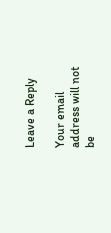Leave a Reply

Your email address will not be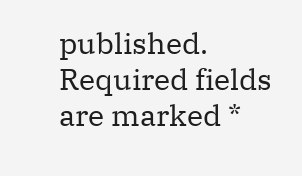published. Required fields are marked *